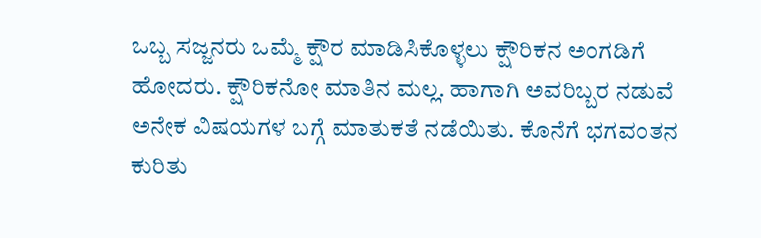ಒಬ್ಬ ಸಜ್ಜನರು ಒಮ್ಮೆ ಕ್ಷೌರ ಮಾಡಿಸಿಕೊಳ್ಳಲು ಕ್ಷೌರಿಕನ ಅಂಗಡಿಗೆ ಹೋದರು. ಕ್ಷೌರಿಕನೋ ಮಾತಿನ ಮಲ್ಲ. ಹಾಗಾಗಿ ಅವರಿಬ್ಬರ ನಡುವೆ ಅನೇಕ ವಿಷಯಗಳ ಬಗ್ಗೆ ಮಾತುಕತೆ ನಡೆಯಿತು. ಕೊನೆಗೆ ಭಗವಂತನ ಕುರಿತು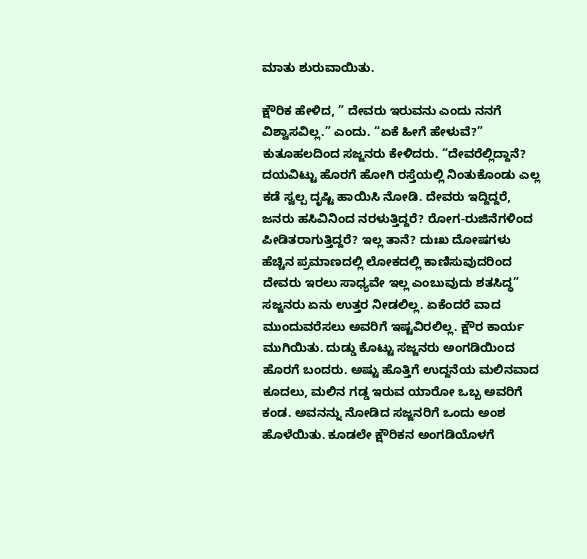ಮಾತು ಶುರುವಾಯಿತು.

ಕ್ಷೌರಿಕ ಹೇಳಿದ, ” ದೇವರು ಇರುವನು ಎಂದು ನನಗೆ ವಿಶ್ವಾಸವಿಲ್ಲ.” ಎಂದು. “ಏಕೆ ಹೀಗೆ ಹೇಳುವೆ?” ಕುತೂಹಲದಿಂದ ಸಜ್ಜನರು ಕೇಳಿದರು. “ದೇವರೆಲ್ಲಿದ್ದಾನೆ? ದಯವಿಟ್ಟು ಹೊರಗೆ ಹೋಗಿ ರಸ್ತೆಯಲ್ಲಿ ನಿಂತುಕೊಂಡು ಎಲ್ಲ ಕಡೆ ಸ್ವಲ್ಪ ದೃಷ್ಟಿ ಹಾಯಿಸಿ ನೋಡಿ. ದೇವರು ಇದ್ದಿದ್ದರೆ, ಜನರು ಹಸಿವಿನಿಂದ ನರಳುತ್ತಿದ್ದರೆ? ರೋಗ-ರುಜಿನೆಗಳಿಂದ ಪೀಡಿತರಾಗುತ್ತಿದ್ದರೆ? ಇಲ್ಲ ತಾನೆ? ದುಃಖ ದೋಷಗಳು ಹೆಚ್ಚಿನ ಪ್ರಮಾಣದಲ್ಲಿ ಲೋಕದಲ್ಲಿ ಕಾಣಿಸುವುದರಿಂದ ದೇವರು ಇರಲು ಸಾಧ್ಯವೇ ಇಲ್ಲ ಎಂಬುವುದು ಶತಸಿದ್ಧ”
ಸಜ್ಜನರು ಏನು ಉತ್ತರ ನೀಡಲಿಲ್ಲ. ಏಕೆಂದರೆ ವಾದ ಮುಂದುವರೆಸಲು ಅವರಿಗೆ ಇಷ್ಟವಿರಲಿಲ್ಲ. ಕ್ಷೌರ ಕಾರ್ಯ ಮುಗಿಯಿತು. ದುಡ್ಡು ಕೊಟ್ಟು ಸಜ್ಜನರು ಅಂಗಡಿಯಿಂದ ಹೊರಗೆ ಬಂದರು. ಅಷ್ಟು ಹೊತ್ತಿಗೆ ಉದ್ದನೆಯ ಮಲಿನವಾದ ಕೂದಲು, ಮಲಿನ ಗಡ್ಡ ಇರುವ ಯಾರೋ ಒಬ್ಬ ಅವರಿಗೆ ಕಂಡ. ಅವನನ್ನು ನೋಡಿದ ಸಜ್ಜನರಿಗೆ ಒಂದು ಅಂಶ ಹೊಳೆಯಿತು. ಕೂಡಲೇ ಕ್ಷೌರಿಕನ ಅಂಗಡಿಯೊಳಗೆ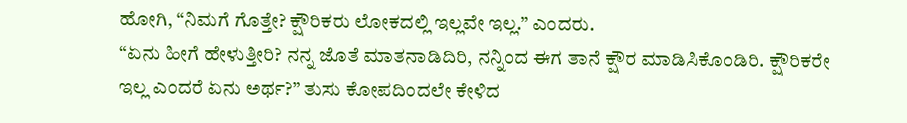ಹೋಗಿ, “ನಿಮಗೆ ಗೊತ್ತೇ? ಕ್ಷೌರಿಕರು ಲೋಕದಲ್ಲಿ ಇಲ್ಲವೇ ಇಲ್ಲ.” ಎಂದರು.
“ಏನು ಹೀಗೆ ಹೇಳುತ್ತೀರಿ? ನನ್ನ ಜೊತೆ ಮಾತನಾಡಿದಿರಿ, ನನ್ನಿಂದ ಈಗ ತಾನೆ ಕ್ಷೌರ ಮಾಡಿಸಿಕೊಂಡಿರಿ. ಕ್ಷೌರಿಕರೇ ಇಲ್ಲ ಎಂದರೆ ಏನು ಅರ್ಥ?” ತುಸು ಕೋಪದಿಂದಲೇ ಕೇಳಿದ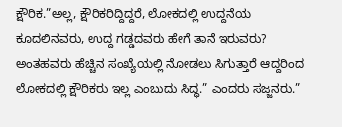ಕ್ಷೌರಿಕ.”ಅಲ್ಲ, ಕ್ಷೌರಿಕರಿದ್ದಿದ್ದರೆ, ಲೋಕದಲ್ಲಿ ಉದ್ದನೆಯ ಕೂದಲಿನವರು, ಉದ್ದ ಗಡ್ಡದವರು ಹೇಗೆ ತಾನೆ ಇರುವರು? ಅಂತಹವರು ಹೆಚ್ಚಿನ ಸಂಖ್ಯೆಯಲ್ಲಿ ನೋಡಲು ಸಿಗುತ್ತಾರೆ ಆದ್ದರಿಂದ ಲೋಕದಲ್ಲಿ ಕ್ಷೌರಿಕರು ಇಲ್ಲ ಎಂಬುದು ಸಿದ್ಧ.” ಎಂದರು ಸಜ್ಜನರು.”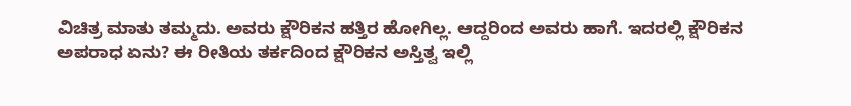ವಿಚಿತ್ರ ಮಾತು ತಮ್ಮದು. ಅವರು ಕ್ಷೌರಿಕನ ಹತ್ತಿರ ಹೋಗಿಲ್ಲ. ಆದ್ದರಿಂದ ಅವರು ಹಾಗೆ. ಇದರಲ್ಲಿ ಕ್ಷೌರಿಕನ ಅಪರಾಧ ಏನು? ಈ ರೀತಿಯ ತರ್ಕದಿಂದ ಕ್ಷೌರಿಕನ ಅಸ್ತಿತ್ವ ಇಲ್ಲಿ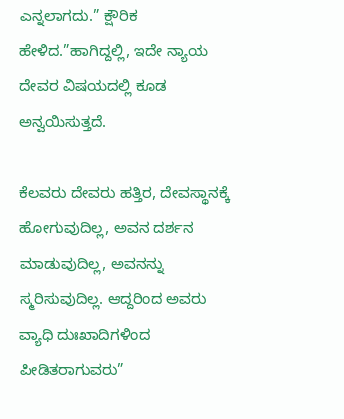ಎನ್ನಲಾಗದು.” ಕ್ಷೌರಿಕ ಹೇಳಿದ.”ಹಾಗಿದ್ದಲ್ಲಿ, ಇದೇ ನ್ಯಾಯ ದೇವರ ವಿಷಯದಲ್ಲಿ ಕೂಡ ಅನ್ವಯಿಸುತ್ತದೆ.

ಕೆಲವರು ದೇವರು ಹತ್ತಿರ, ದೇವಸ್ಥಾನಕ್ಕೆ ಹೋಗುವುದಿಲ್ಲ, ಅವನ ದರ್ಶನ ಮಾಡುವುದಿಲ್ಲ, ಅವನನ್ನು ಸ್ಮರಿಸುವುದಿಲ್ಲ. ಆದ್ದರಿಂದ ಅವರು ವ್ಯಾಧಿ ದುಃಖಾದಿಗಳಿಂದ ಪೀಡಿತರಾಗುವರು”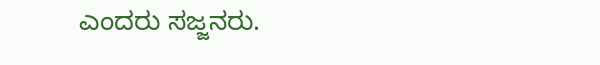ಎಂದರು ಸಜ್ಜನರು.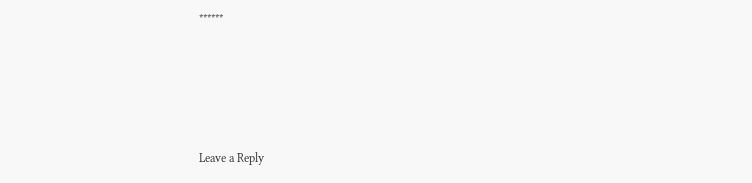******






Leave a Reply